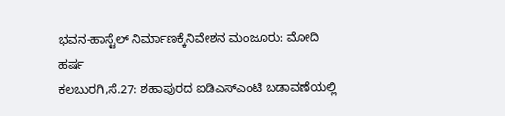ಭವನ-ಹಾಸ್ಟೆಲ್ ನಿರ್ಮಾಣಕ್ಕೆನಿವೇಶನ ಮಂಜೂರು: ಮೋದಿ ಹರ್ಷ
ಕಲಬುರಗಿ,ಸೆ.27: ಶಹಾಪುರದ ಐಡಿಎಸ್‍ಎಂಟಿ ಬಡಾವಣೆಯಲ್ಲಿ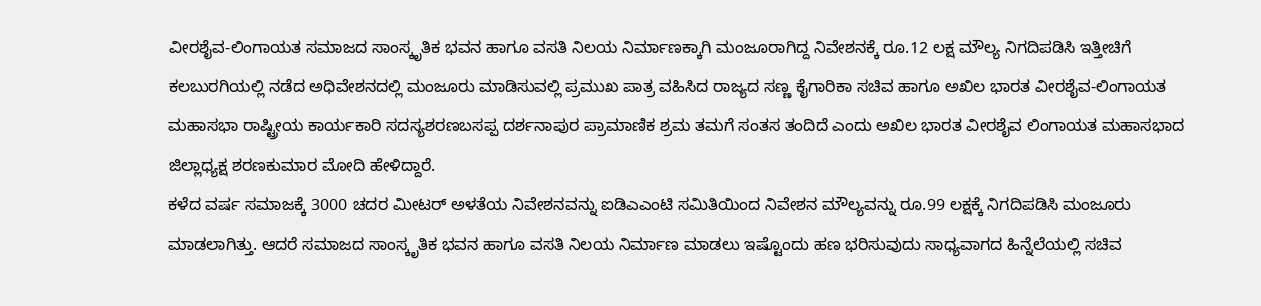ವೀರಶೈವ-ಲಿಂಗಾಯತ ಸಮಾಜದ ಸಾಂಸ್ಕೃತಿಕ ಭವನ ಹಾಗೂ ವಸತಿ ನಿಲಯ ನಿರ್ಮಾಣಕ್ಕಾಗಿ ಮಂಜೂರಾಗಿದ್ದ ನಿವೇಶನಕ್ಕೆ ರೂ.12 ಲಕ್ಷ ಮೌಲ್ಯ ನಿಗದಿಪಡಿಸಿ ಇತ್ತೀಚಿಗೆ ಕಲಬುರಗಿಯಲ್ಲಿ ನಡೆದ ಅಧಿವೇಶನದಲ್ಲಿ ಮಂಜೂರು ಮಾಡಿಸುವಲ್ಲಿ ಪ್ರಮುಖ ಪಾತ್ರ ವಹಿಸಿದ ರಾಜ್ಯದ ಸಣ್ಣ ಕೈಗಾರಿಕಾ ಸಚಿವ ಹಾಗೂ ಅಖಿಲ ಭಾರತ ವೀರಶೈವ-ಲಿಂಗಾಯತ ಮಹಾಸಭಾ ರಾಷ್ಟ್ರೀಯ ಕಾರ್ಯಕಾರಿ ಸದಸ್ಯಶರಣಬಸಪ್ಪ ದರ್ಶನಾಪುರ ಪ್ರಾಮಾಣಿಕ ಶ್ರಮ ತಮಗೆ ಸಂತಸ ತಂದಿದೆ ಎಂದು ಅಖಿಲ ಭಾರತ ವೀರಶೈವ ಲಿಂಗಾಯತ ಮಹಾಸಭಾದ ಜಿಲ್ಲಾಧ್ಯಕ್ಷ ಶರಣಕುಮಾರ ಮೋದಿ ಹೇಳಿದ್ದಾರೆ.
ಕಳೆದ ವರ್ಷ ಸಮಾಜಕ್ಕೆ 3000 ಚದರ ಮೀಟರ್ ಅಳತೆಯ ನಿವೇಶನವನ್ನು ಐಡಿಎಎಂಟಿ ಸಮಿತಿಯಿಂದ ನಿವೇಶನ ಮೌಲ್ಯವನ್ನು ರೂ.99 ಲಕ್ಷಕ್ಕೆ ನಿಗದಿಪಡಿಸಿ ಮಂಜೂರು ಮಾಡಲಾಗಿತ್ತು. ಆದರೆ ಸಮಾಜದ ಸಾಂಸ್ಕೃತಿಕ ಭವನ ಹಾಗೂ ವಸತಿ ನಿಲಯ ನಿರ್ಮಾಣ ಮಾಡಲು ಇಷ್ಟೊಂದು ಹಣ ಭರಿಸುವುದು ಸಾಧ್ಯವಾಗದ ಹಿನ್ನೆಲೆಯಲ್ಲಿ ಸಚಿವ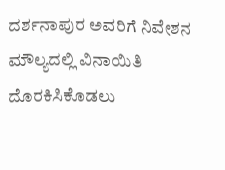ದರ್ಶನಾಪುರ ಅವರಿಗೆ ನಿವೇಶನ ಮೌಲ್ಯದಲ್ಲಿ ವಿನಾಯಿತಿ ದೊರಕಿಸಿಕೊಡಲು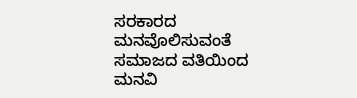ಸರಕಾರದ ಮನವೊಲಿಸುವಂತೆ ಸಮಾಜದ ವತಿಯಿಂದ ಮನವಿ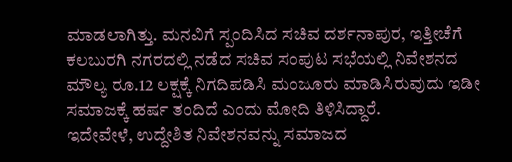ಮಾಡಲಾಗಿತ್ತು. ಮನವಿಗೆ ಸ್ಪಂದಿಸಿದ ಸಚಿವ ದರ್ಶನಾಪುರ, ಇತ್ತೀಚೆಗೆ ಕಲಬುರಗಿ ನಗರದಲ್ಲಿ ನಡೆದ ಸಚಿವ ಸಂಪುಟ ಸಭೆಯಲ್ಲಿ ನಿವೇಶನದ ಮೌಲ್ಯ ರೂ.12 ಲಕ್ಷಕ್ಕೆ ನಿಗದಿಪಡಿಸಿ ಮಂಜೂರು ಮಾಡಿಸಿರುವುದು ಇಡೀ ಸಮಾಜಕ್ಕೆ ಹರ್ಷ ತಂದಿದೆ ಎಂದು ಮೋದಿ ತಿಳಿಸಿದ್ದಾರೆ.
ಇದೇವೇಳೆ, ಉದ್ದೇಶಿತ ನಿವೇಶನವನ್ನು ಸಮಾಜದ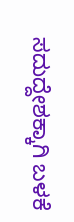ಸದುದ್ದೇಶಕ್ಕಾಗಿ ಬಳಕೆ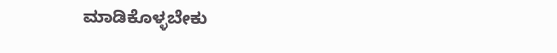ಮಾಡಿಕೊಳ್ಳಬೇಕು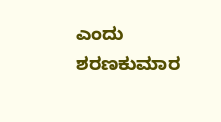ಎಂದು ಶರಣಕುಮಾರ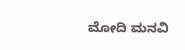ಮೋದಿ ಮನವಿ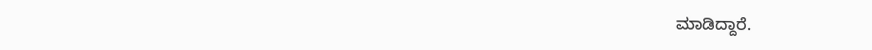ಮಾಡಿದ್ದಾರೆ.